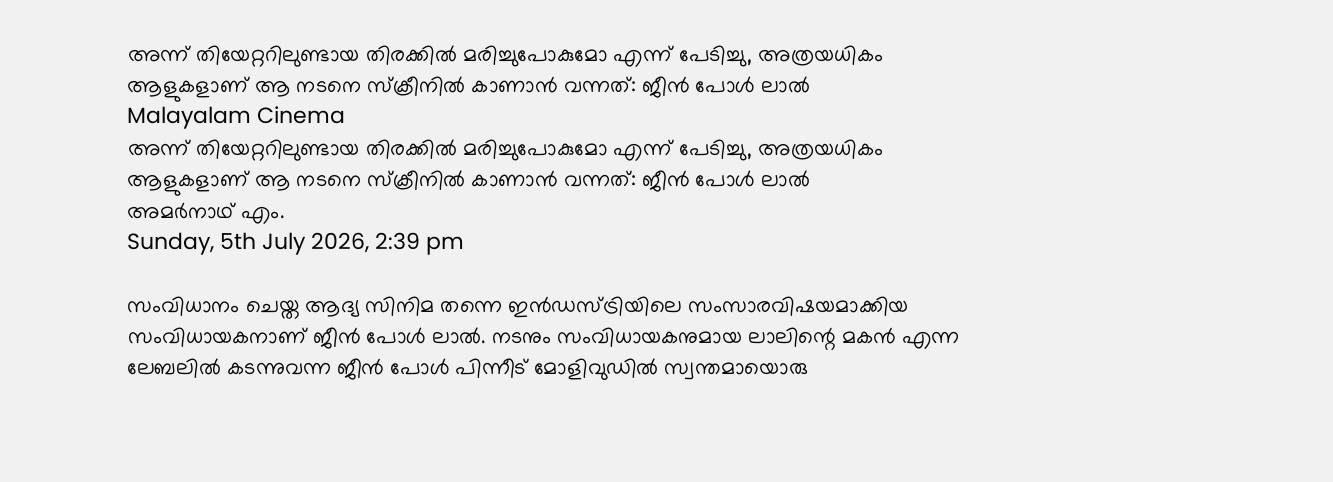അന്ന് തിയേറ്ററിലുണ്ടായ തിരക്കില്‍ മരിച്ചുപോകുമോ എന്ന് പേടിച്ചു, അത്രയധികം ആളുകളാണ് ആ നടനെ സ്‌ക്രീനില്‍ കാണാന്‍ വന്നത്: ജീന്‍ പോള്‍ ലാല്‍
Malayalam Cinema
അന്ന് തിയേറ്ററിലുണ്ടായ തിരക്കില്‍ മരിച്ചുപോകുമോ എന്ന് പേടിച്ചു, അത്രയധികം ആളുകളാണ് ആ നടനെ സ്‌ക്രീനില്‍ കാണാന്‍ വന്നത്: ജീന്‍ പോള്‍ ലാല്‍
അമര്‍നാഥ് എം.
Sunday, 5th July 2026, 2:39 pm

സംവിധാനം ചെയ്ത ആദ്യ സിനിമ തന്നെ ഇന്‍ഡസ്ട്രിയിലെ സംസാരവിഷയമാക്കിയ സംവിധായകനാണ് ജീന്‍ പോള്‍ ലാല്‍. നടനും സംവിധായകനുമായ ലാലിന്റെ മകന്‍ എന്ന ലേബലില്‍ കടന്നുവന്ന ജീന്‍ പോള്‍ പിന്നീട് മോളിവുഡില്‍ സ്വന്തമായൊരു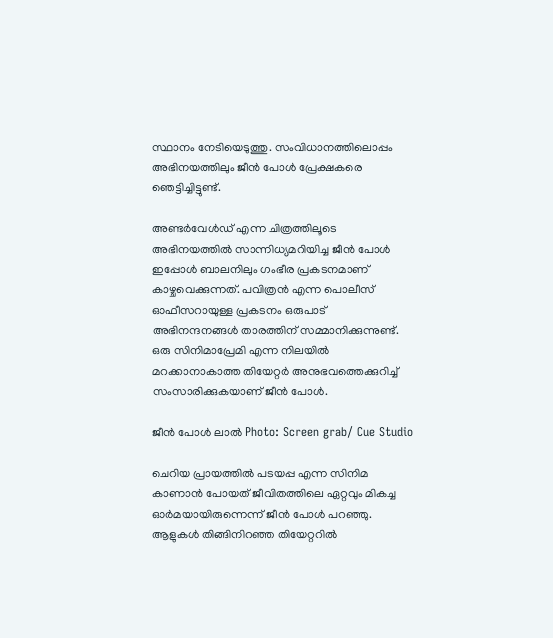സ്ഥാനം നേടിയെടുത്തു. സംവിധാനത്തിലൊപ്പം അഭിനയത്തിലും ജീന്‍ പോള്‍ പ്രേക്ഷകരെ ഞെട്ടിച്ചിട്ടുണ്ട്.

അണ്ടര്‍വേള്‍ഡ് എന്ന ചിത്രത്തിലൂടെ അഭിനയത്തില്‍ സാന്നിധ്യമറിയിച്ച ജീന്‍ പോള്‍ ഇപ്പോള്‍ ബാലനിലും ഗംഭീര പ്രകടനമാണ് കാഴ്ചവെക്കുന്നത്. പവിത്രന്‍ എന്ന പൊലീസ് ഓഫീസറായുള്ള പ്രകടനം ഒരുപാട് അഭിനന്ദനങ്ങള്‍ താരത്തിന് സമ്മാനിക്കുന്നുണ്ട്. ഒരു സിനിമാപ്രേമി എന്ന നിലയില്‍ മറക്കാനാകാത്ത തിയേറ്റര്‍ അനുഭവത്തെക്കുറിച്ച് സംസാരിക്കുകയാണ് ജീന്‍ പോള്‍.

ജീന്‍ പോള്‍ ലാല്‍ Photo: Screen grab/ Cue Studio

ചെറിയ പ്രായത്തില്‍ പടയപ്പ എന്ന സിനിമ കാണാന്‍ പോയത് ജീവിതത്തിലെ ഏറ്റവും മികച്ച ഓര്‍മയായിരുന്നെന്ന് ജീന്‍ പോള്‍ പറഞ്ഞു. ആളുകള്‍ തിങ്ങിനിറഞ്ഞ തിയേറ്ററില്‍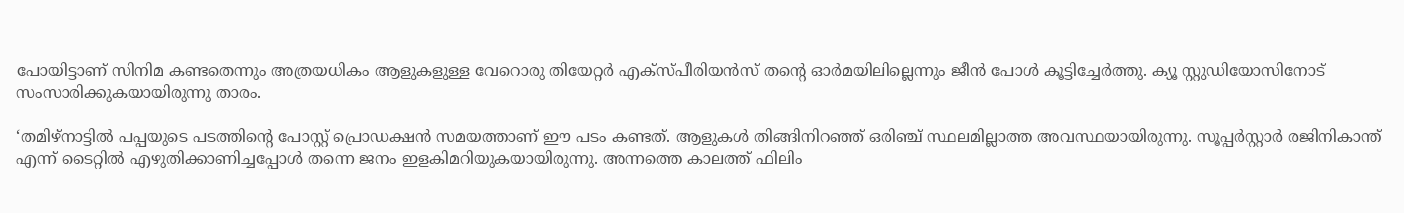പോയിട്ടാണ് സിനിമ കണ്ടതെന്നും അത്രയധികം ആളുകളുള്ള വേറൊരു തിയേറ്റര്‍ എക്‌സ്പീരിയന്‍സ് തന്റെ ഓര്‍മയിലില്ലെന്നും ജീന്‍ പോള്‍ കൂട്ടിച്ചേര്‍ത്തു. ക്യൂ സ്റ്റുഡിയോസിനോട് സംസാരിക്കുകയായിരുന്നു താരം.

‘തമിഴ്‌നാട്ടില്‍ പപ്പയുടെ പടത്തിന്റെ പോസ്റ്റ് പ്രൊഡക്ഷന്‍ സമയത്താണ് ഈ പടം കണ്ടത്. ആളുകള്‍ തിങ്ങിനിറഞ്ഞ് ഒരിഞ്ച് സ്ഥലമില്ലാത്ത അവസ്ഥയായിരുന്നു. സൂപ്പര്‍സ്റ്റാര്‍ രജിനികാന്ത് എന്ന് ടൈറ്റില്‍ എഴുതിക്കാണിച്ചപ്പോള്‍ തന്നെ ജനം ഇളകിമറിയുകയായിരുന്നു. അന്നത്തെ കാലത്ത് ഫിലിം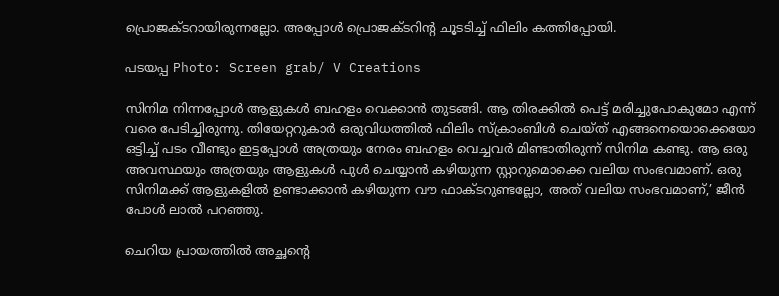പ്രൊജക്ടറായിരുന്നല്ലോ. അപ്പോള്‍ പ്രൊജക്ടറിന്റ ചൂടടിച്ച് ഫിലിം കത്തിപ്പോയി.

പടയപ്പ Photo: Screen grab/ V Creations

സിനിമ നിന്നപ്പോള്‍ ആളുകള്‍ ബഹളം വെക്കാന്‍ തുടങ്ങി. ആ തിരക്കില്‍ പെട്ട് മരിച്ചുപോകുമോ എന്ന് വരെ പേടിച്ചിരുന്നു. തിയേറ്ററുകാര്‍ ഒരുവിധത്തില്‍ ഫിലിം സ്‌ക്രാംബിള്‍ ചെയ്ത് എങ്ങനെയൊക്കെയോ ഒട്ടിച്ച് പടം വീണ്ടും ഇട്ടപ്പോള്‍ അത്രയും നേരം ബഹളം വെച്ചവര്‍ മിണ്ടാതിരുന്ന് സിനിമ കണ്ടു. ആ ഒരു അവസ്ഥയും അത്രയും ആളുകള്‍ പുള്‍ ചെയ്യാന്‍ കഴിയുന്ന സ്റ്റാറുമൊക്കെ വലിയ സംഭവമാണ്. ഒരു സിനിമക്ക് ആളുകളില്‍ ഉണ്ടാക്കാന്‍ കഴിയുന്ന വൗ ഫാക്ടറുണ്ടല്ലോ, അത് വലിയ സംഭവമാണ്,’ ജീന്‍ പോള്‍ ലാല്‍ പറഞ്ഞു.

ചെറിയ പ്രായത്തില്‍ അച്ഛന്റെ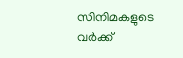സിനിമകളുടെ വര്‍ക്ക്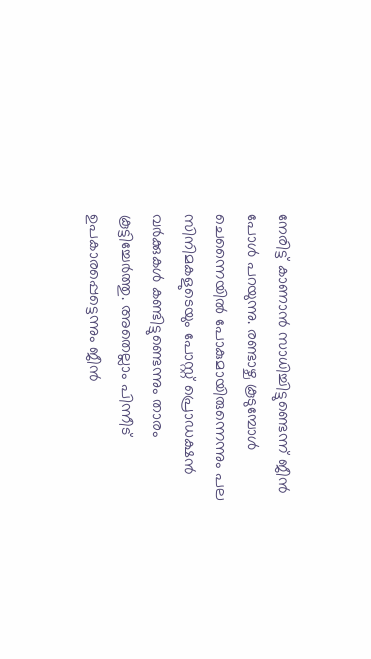നേരിട്ട് കാണാന്‍ സാധിച്ചിട്ടുണ്ടെന്ന് ജീന്‍ പോള്‍ പറയുന്നു. രണ്ടാഴ്ച കൂടുമ്പോള്‍ ചെന്നൈയില്‍ പോകുമായിരുന്നെന്നും പല സിനിമകളുടെയും പോസ്റ്റ് പ്രൊഡക്ഷന്‍ വര്‍ക്കുകള്‍ കണ്ടിട്ടുണ്ടെന്നും താരം കൂട്ടിച്ചേര്‍ത്തു. അതെല്ലാം പിന്നീട് ഉപകാരപ്പെട്ടെന്നും ജീന്‍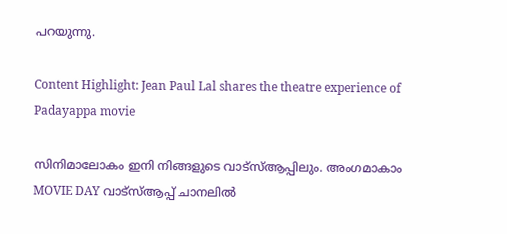പറയുന്നു.

Content Highlight: Jean Paul Lal shares the theatre experience of Padayappa movie

സിനിമാലോകം ഇനി നിങ്ങളുടെ വാട്സ്ആപ്പിലും. അംഗമാകാം MOVIE DAY വാട്സ്ആപ്പ് ചാനലിൽ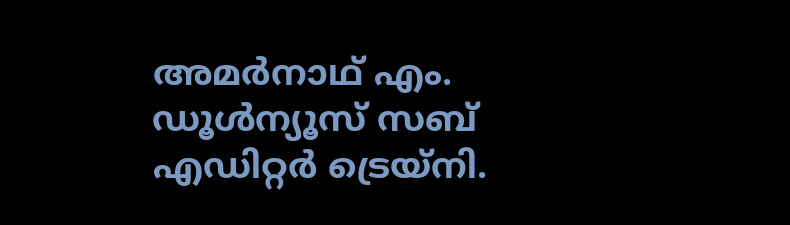അമര്‍നാഥ് എം.
ഡൂള്‍ന്യൂസ് സബ് എഡിറ്റര്‍ ട്രെയ്‌നി.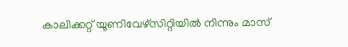കാലിക്കറ്റ് യൂണിവേഴ്‌സിറ്റിയില്‍ നിന്നും മാസ്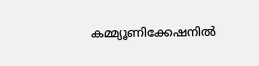കമ്മ്യൂണിക്കേഷനില്‍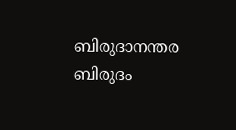ബിരുദാനന്തര ബിരുദം